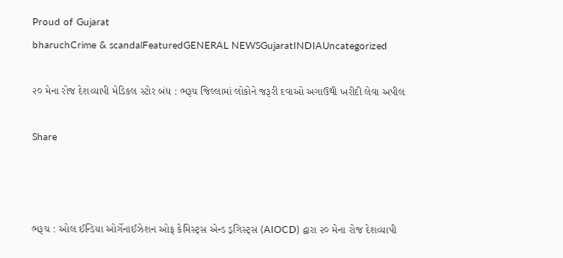Proud of Gujarat
bharuchCrime & scandalFeaturedGENERAL NEWSGujaratINDIAUncategorized

૨૦ મેના રોજ દેશવ્યાપી મેડિકલ સ્ટોર બંધ : ભરૂચ જિલ્લામાં લોકોને જરૂરી દવાઓ અગાઉથી ખરીદી લેવા અપીલ

Share



ભરૂચ : ઓલ ઈન્ડિયા ઓર્ગેનાઈઝેશન ઓફ કેમિસ્ટ્સ એન્ડ ડ્રગિસ્ટ્સ (AIOCD) દ્વારા ૨૦ મેના રોજ દેશવ્યાપી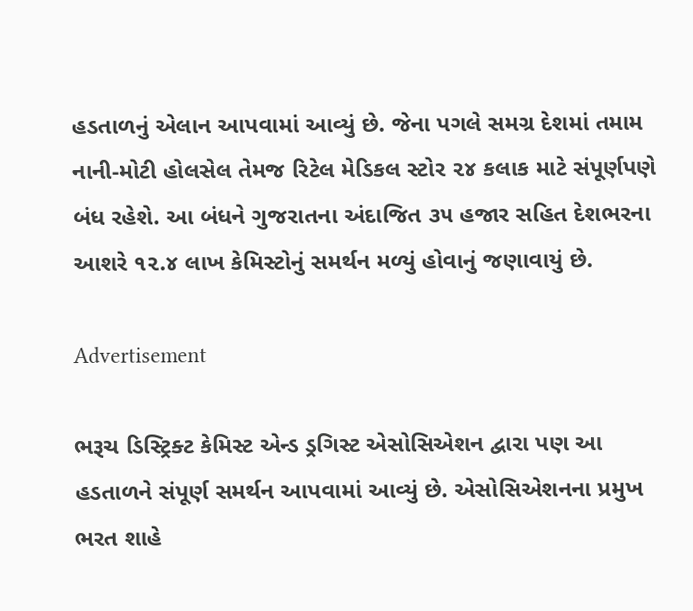હડતાળનું એલાન આપવામાં આવ્યું છે. જેના પગલે સમગ્ર દેશમાં તમામ નાની-મોટી હોલસેલ તેમજ રિટેલ મેડિકલ સ્ટોર ૨૪ કલાક માટે સંપૂર્ણપણે બંધ રહેશે. આ બંધને ગુજરાતના અંદાજિત ૩૫ હજાર સહિત દેશભરના આશરે ૧૨.૪ લાખ કેમિસ્ટોનું સમર્થન મળ્યું હોવાનું જણાવાયું છે.

Advertisement

ભરૂચ ડિસ્ટ્રિક્ટ કેમિસ્ટ એન્ડ ડ્રગિસ્ટ એસોસિએશન દ્વારા પણ આ હડતાળને સંપૂર્ણ સમર્થન આપવામાં આવ્યું છે. એસોસિએશનના પ્રમુખ ભરત શાહે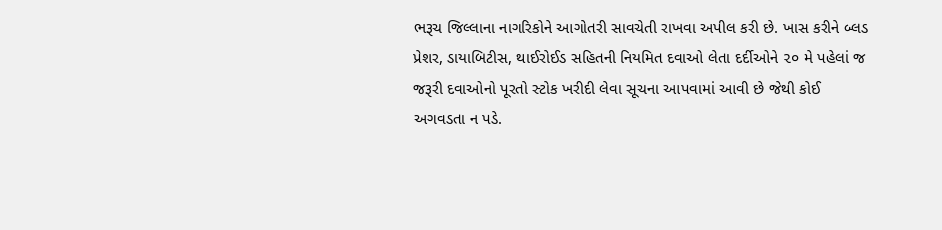ભરૂચ જિલ્લાના નાગરિકોને આગોતરી સાવચેતી રાખવા અપીલ કરી છે. ખાસ કરીને બ્લડ પ્રેશર, ડાયાબિટીસ, થાઈરોઈડ સહિતની નિયમિત દવાઓ લેતા દર્દીઓને ૨૦ મે પહેલાં જ જરૂરી દવાઓનો પૂરતો સ્ટોક ખરીદી લેવા સૂચના આપવામાં આવી છે જેથી કોઈ અગવડતા ન પડે.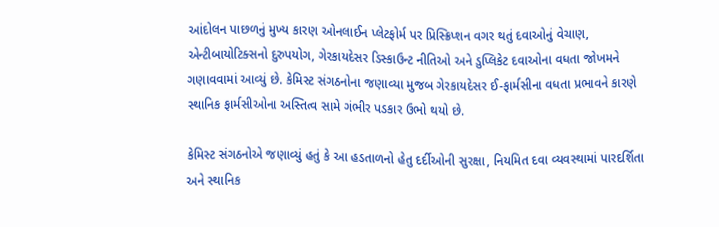આંદોલન પાછળનું મુખ્ય કારણ ઓનલાઈન પ્લેટફોર્મ પર પ્રિસ્ક્રિપ્શન વગર થતું દવાઓનું વેચાણ, એન્ટીબાયોટિક્સનો દુરુપયોગ, ગેરકાયદેસર ડિસ્કાઉન્ટ નીતિઓ અને ડુપ્લિકેટ દવાઓના વધતા જોખમને ગણાવવામાં આવ્યું છે. કેમિસ્ટ સંગઠનોના જણાવ્યા મુજબ ગેરકાયદેસર ઈ-ફાર્મસીના વધતા પ્રભાવને કારણે સ્થાનિક ફાર્મસીઓના અસ્તિત્વ સામે ગંભીર પડકાર ઉભો થયો છે.

કેમિસ્ટ સંગઠનોએ જણાવ્યું હતું કે આ હડતાળનો હેતુ દર્દીઓની સુરક્ષા, નિયમિત દવા વ્યવસ્થામાં પારદર્શિતા અને સ્થાનિક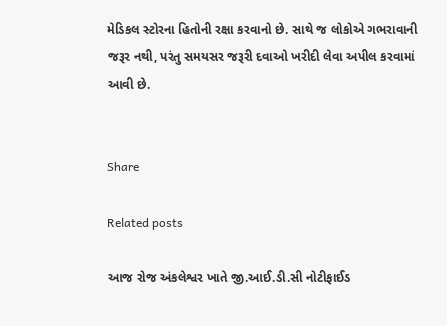મેડિકલ સ્ટોરના હિતોની રક્ષા કરવાનો છે. સાથે જ લોકોએ ગભરાવાની જરૂર નથી, પરંતુ સમયસર જરૂરી દવાઓ ખરીદી લેવા અપીલ કરવામાં આવી છે.


Share

Related posts

આજ રોજ અંકલેશ્વર ખાતે જી.આઈ.ડી.સી નોટીફાઈડ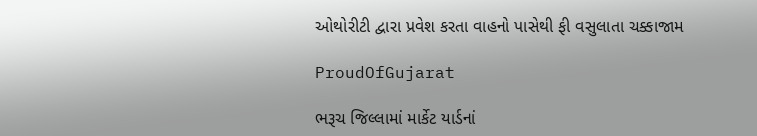ઓથોરીટી દ્વારા પ્રવેશ કરતા વાહનો પાસેથી ફી વસુલાતા ચક્કાજામ

ProudOfGujarat

ભરૂચ જિલ્લામાં માર્કેટ યાર્ડનાં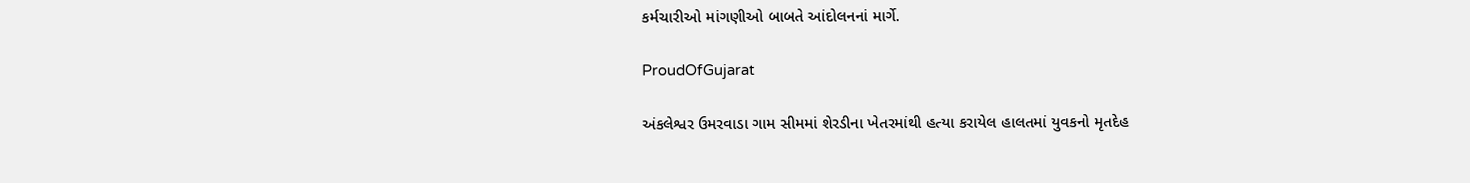કર્મચારીઓ માંગણીઓ બાબતે આંદોલનનાં માર્ગે.

ProudOfGujarat

અંકલેશ્વર ઉમરવાડા ગામ સીમમાં શેરડીના ખેતરમાંથી હત્યા કરાયેલ હાલતમાં યુવકનો મૃતદેહ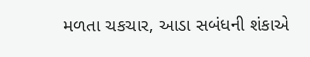મળતા ચકચાર, આડા સબંધની શંકાએ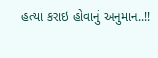હત્યા કરાઇ હોવાનું અનુમાન..!!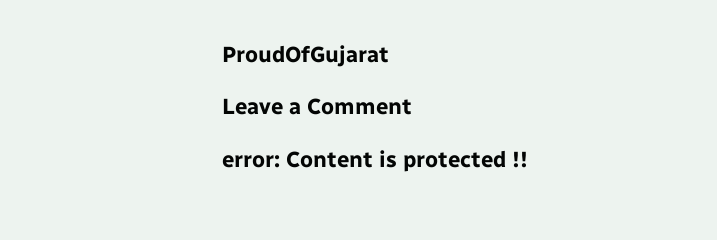ProudOfGujarat

Leave a Comment

error: Content is protected !!